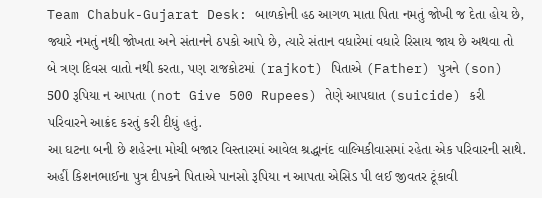Team Chabuk-Gujarat Desk: બાળકોની હઠ આગળ માતા પિતા નમતું જોખી જ દેતા હોય છે, જ્યારે નમતું નથી જોખતા અને સંતાનને ઠપકો આપે છે, ત્યારે સંતાન વધારેમાં વધારે રિસાય જાય છે અથવા તો બે ત્રણ દિવસ વાતો નથી કરતા, પણ રાજકોટમાં (rajkot) પિતાએ (Father) પુત્રને (son) 500 રૂપિયા ન આપતા (not Give 500 Rupees) તેણે આપઘાત (suicide) કરી પરિવારને આક્રંદ કરતું કરી દીધું હતું.
આ ઘટના બની છે શહેરના મોચી બજાર વિસ્તારમાં આવેલ શ્રદ્ધાનંદ વાલ્મિકીવાસમાં રહેતા એક પરિવારની સાથે. અહીં કિશનભાઈના પુત્ર દીપકને પિતાએ પાનસો રૂપિયા ન આપતા એસિડ પી લઈ જીવતર ટૂંકાવી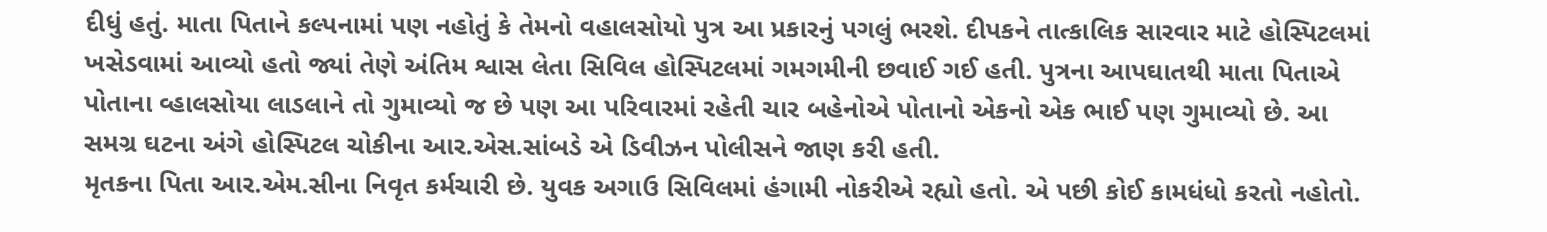દીધું હતું. માતા પિતાને કલ્પનામાં પણ નહોતું કે તેમનો વહાલસોયો પુત્ર આ પ્રકારનું પગલું ભરશે. દીપકને તાત્કાલિક સારવાર માટે હોસ્પિટલમાં ખસેડવામાં આવ્યો હતો જ્યાં તેણે અંતિમ શ્વાસ લેતા સિવિલ હોસ્પિટલમાં ગમગમીની છવાઈ ગઈ હતી. પુત્રના આપઘાતથી માતા પિતાએ પોતાના વ્હાલસોયા લાડલાને તો ગુમાવ્યો જ છે પણ આ પરિવારમાં રહેતી ચાર બહેનોએ પોતાનો એકનો એક ભાઈ પણ ગુમાવ્યો છે. આ સમગ્ર ઘટના અંગે હોસ્પિટલ ચોકીના આર.એસ.સાંબડે એ ડિવીઝન પોલીસને જાણ કરી હતી.
મૃતકના પિતા આર.એમ.સીના નિવૃત કર્મચારી છે. યુવક અગાઉ સિવિલમાં હંગામી નોકરીએ રહ્યો હતો. એ પછી કોઈ કામધંધો કરતો નહોતો.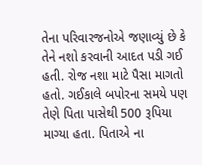તેના પરિવારજનોએ જણાવ્યું છે કે તેને નશો કરવાની આદત પડી ગઈ હતી. રોજ નશા માટે પૈસા માગતો હતો. ગઈકાલે બપોરના સમયે પણ તેણે પિતા પાસેથી 500 રૂપિયા માગ્યા હતા. પિતાએ ના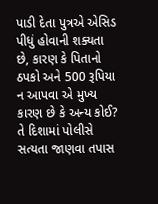પાડી દેતા પુત્રએ એસિડ પીધું હોવાની શક્યતા છે, કારણ કે પિતાનો ઠપકો અને 500 રૂપિયા ન આપવા એ મુખ્ય કારણ છે કે અન્ય કોઈ? તે દિશામાં પોલીસે સત્યતા જાણવા તપાસ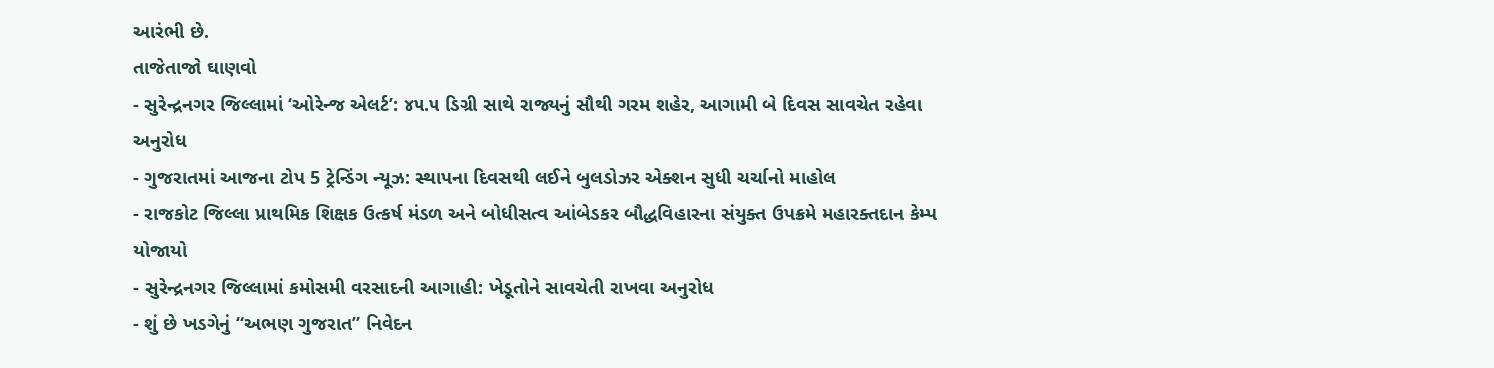આરંભી છે.
તાજેતાજો ઘાણવો
- સુરેન્દ્રનગર જિલ્લામાં ‘ઓરેન્જ એલર્ટ’: ૪૫.૫ ડિગ્રી સાથે રાજ્યનું સૌથી ગરમ શહેર, આગામી બે દિવસ સાવચેત રહેવા અનુરોધ
- ગુજરાતમાં આજના ટોપ 5 ટ્રેન્ડિંગ ન્યૂઝ: સ્થાપના દિવસથી લઈને બુલડોઝર એક્શન સુધી ચર્ચાનો માહોલ
- રાજકોટ જિલ્લા પ્રાથમિક શિક્ષક ઉત્કર્ષ મંડળ અને બોધીસત્વ આંબેડકર બૌદ્ધવિહારના સંયુક્ત ઉપક્રમે મહારક્તદાન કેમ્પ યોજાયો
- સુરેન્દ્રનગર જિલ્લામાં કમોસમી વરસાદની આગાહી: ખેડૂતોને સાવચેતી રાખવા અનુરોધ
- શું છે ખડગેનું “અભણ ગુજરાત” નિવેદન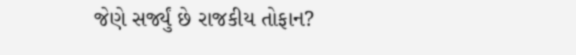જેણે સર્જ્યું છે રાજકીય તોફાન?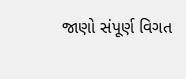જાણો સંપૂર્ણ વિગત